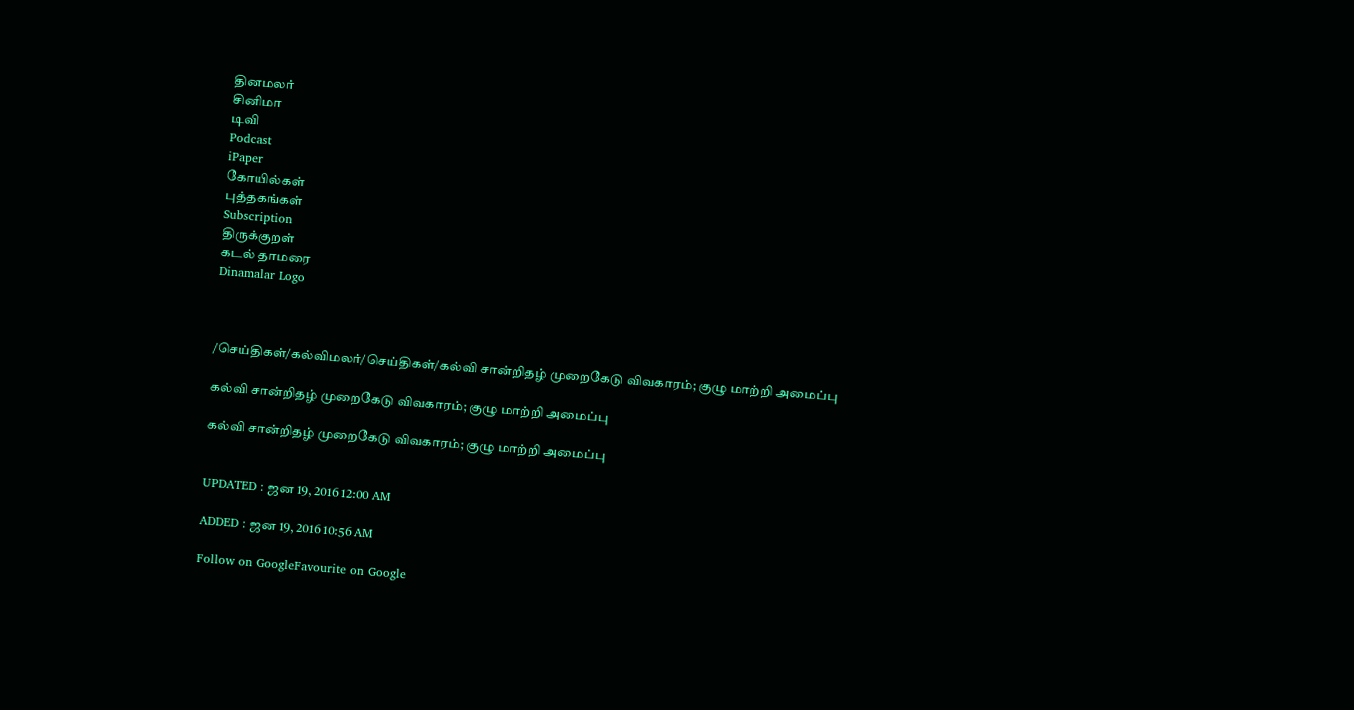தினமலர்
சினிமா
டிவி
Podcast
iPaper
கோயில்கள்
புத்தகங்கள்
Subscription
திருக்குறள்
கடல் தாமரை
Dinamalar Logo



/செய்திகள்/கல்விமலர்/செய்திகள்/கல்வி சான்றிதழ் முறைகேடு விவகாரம்; குழு மாற்றி அமைப்பு

கல்வி சான்றிதழ் முறைகேடு விவகாரம்; குழு மாற்றி அமைப்பு

கல்வி சான்றிதழ் முறைகேடு விவகாரம்; குழு மாற்றி அமைப்பு


UPDATED : ஜன 19, 2016 12:00 AM

ADDED : ஜன 19, 2016 10:56 AM

Follow on GoogleFavourite on Google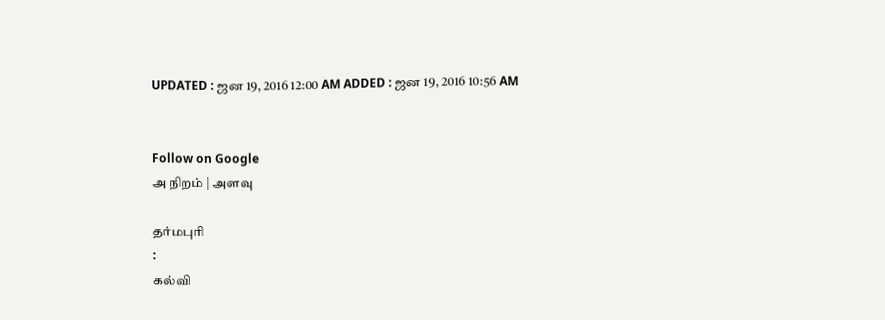UPDATED : ஜன 19, 2016 12:00 AM ADDED : ஜன 19, 2016 10:56 AM


Follow on Google
அ நிறம் | அளவு

தர்மபுரி
:
கல்வி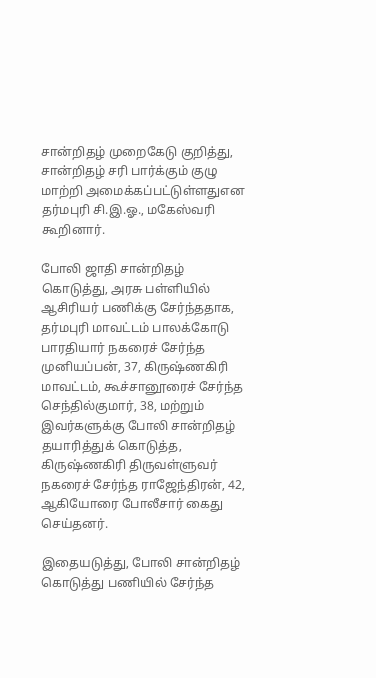சான்றிதழ் முறைகேடு குறித்து, சான்றிதழ் சரி பார்க்கும் குழு மாற்றி அமைக்கப்பட்டுள்ளதுஎன தர்மபுரி சி.இ.ஓ., மகேஸ்வரி கூறினார்.

போலி ஜாதி சான்றிதழ் கொடுத்து, அரசு பள்ளியில் ஆசிரியர் பணிக்கு சேர்ந்ததாக, தர்மபுரி மாவட்டம் பாலக்கோடு பாரதியார் நகரைச் சேர்ந்த முனியப்பன், 37, கிருஷ்ணகிரி மாவட்டம், கூச்சானூரைச் சேர்ந்த செந்தில்குமார், 38, மற்றும் இவர்களுக்கு போலி சான்றிதழ் தயாரித்துக் கொடுத்த, கிருஷ்ணகிரி திருவள்ளுவர் நகரைச் சேர்ந்த ராஜேந்திரன், 42, ஆகியோரை போலீசார் கைது செய்தனர்.

இதையடுத்து, போலி சான்றிதழ் கொடுத்து பணியில் சேர்ந்த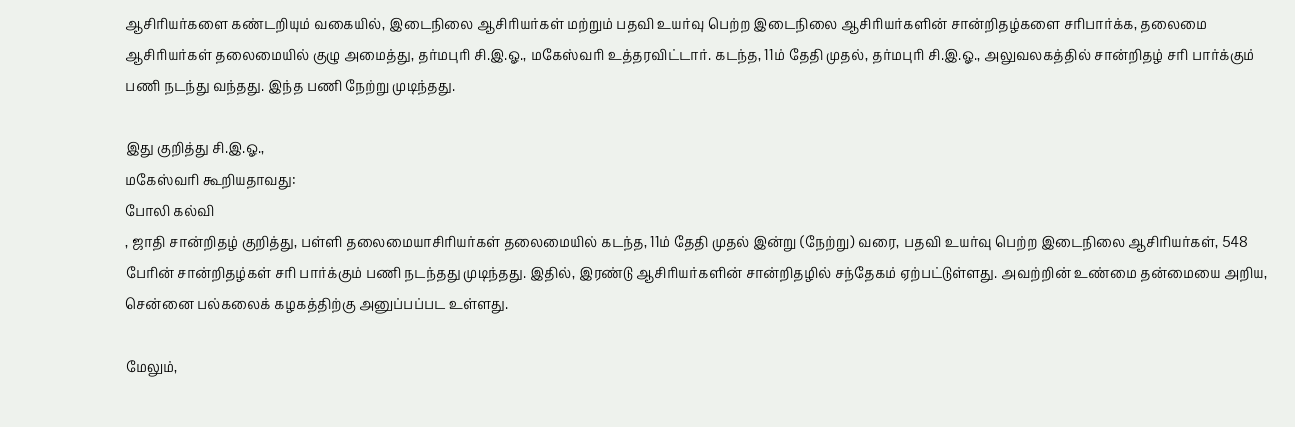ஆசிரியர்களை கண்டறியும் வகையில், இடைநிலை ஆசிரியர்கள் மற்றும் பதவி உயர்வு பெற்ற இடைநிலை ஆசிரியர்களின் சான்றிதழ்களை சரிபார்க்க, தலைமை ஆசிரியர்கள் தலைமையில் குழு அமைத்து, தர்மபுரி சி.இ.ஓ., மகேஸ்வரி உத்தரவிட்டார். கடந்த, 11ம் தேதி முதல், தர்மபுரி சி.இ.ஓ., அலுவலகத்தில் சான்றிதழ் சரி பார்க்கும் பணி நடந்து வந்தது. இந்த பணி நேற்று முடிந்தது.

இது குறித்து சி.இ.ஓ.,
மகேஸ்வரி கூறியதாவது:
போலி கல்வி
, ஜாதி சான்றிதழ் குறித்து, பள்ளி தலைமையாசிரியர்கள் தலைமையில் கடந்த, 11ம் தேதி முதல் இன்று (நேற்று) வரை, பதவி உயர்வு பெற்ற இடைநிலை ஆசிரியர்கள், 548 பேரின் சான்றிதழ்கள் சரி பார்க்கும் பணி நடந்தது முடிந்தது. இதில், இரண்டு ஆசிரியர்களின் சான்றிதழில் சந்தேகம் ஏற்பட்டுள்ளது. அவற்றின் உண்மை தன்மையை அறிய, சென்னை பல்கலைக் கழகத்திற்கு அனுப்பப்பட உள்ளது.

மேலும்,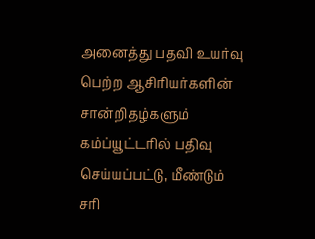அனைத்து பதவி உயர்வு பெற்ற ஆசிரியர்களின் சான்றிதழ்களும் கம்ப்யூட்டரில் பதிவு செய்யப்பட்டு, மீண்டும் சரி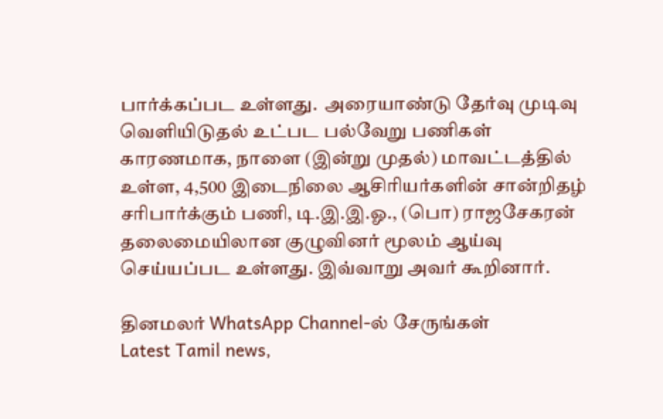பார்க்கப்பட உள்ளது.  அரையாண்டு தேர்வு முடிவு வெளியிடுதல் உட்பட பல்வேறு பணிகள் காரணமாக, நாளை (இன்று முதல்) மாவட்டத்தில் உள்ள, 4,500 இடைநிலை ஆசிரியர்களின் சான்றிதழ் சரிபார்க்கும் பணி, டி.இ.இ.ஓ., (பொ) ராஜசேகரன் தலைமையிலான குழுவினர் மூலம் ஆய்வு செய்யப்பட உள்ளது. இவ்வாறு அவர் கூறினார்.

தினமலர் WhatsApp Channel-ல் சேருங்கள்
Latest Tamil news,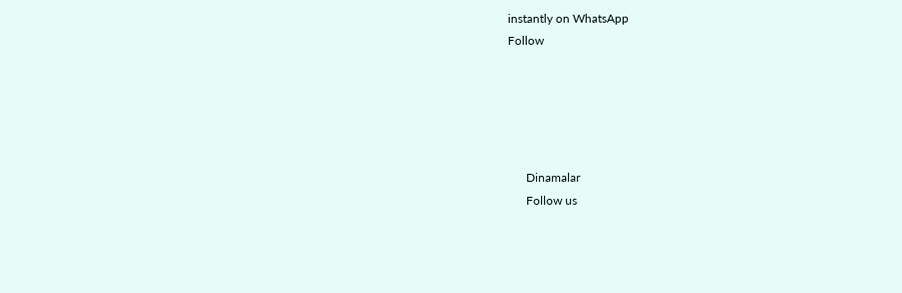instantly on WhatsApp
Follow





      Dinamalar
      Follow us